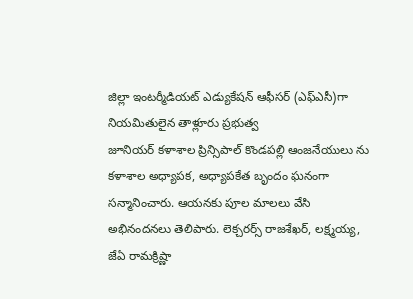జిల్లా ఇంటర్మీడియట్ ఎడ్యుకేషన్ ఆఫీసర్ (ఎఫ్ఎసీ)గా నియమితులైన తాళ్లూరు ప్రభుత్వ
జూనియర్ కళాశాల ప్రిన్సిపాల్ కొండపల్లి ఆంజనేయులు ను కళాశాల అధ్యాపక, అధ్యాపకేత బృందం ఘనంగా సన్మానించారు. ఆయనకు పూల మాలలు వేసి అభినందనలు తెలిపారు. లెక్చరర్స్ రాజశేఖర్, లక్ష్మయ్య, జేఏ రామక్రిష్ణా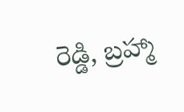రెడ్డి, బ్రహ్మా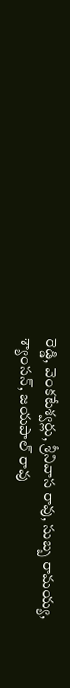రెడ్డి, వెంకటేశ్వర్లు, శ్రీనివాస రావు, సుబ్బ రామయ్య, శ్యాంసన్, జయపాల్ రావు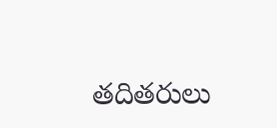తదితరులు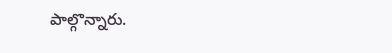పాల్గొన్నారు.